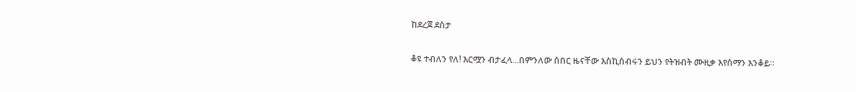ከደረጀ ደስታ

ቆዩ ተብለን የለ! እርሟን ብታፈላ…በምንለው ሰበር ዜናቸው እስኪሰብሩን ይህን የትዝብት ሙዚቃ እየሰማን እንቆይ።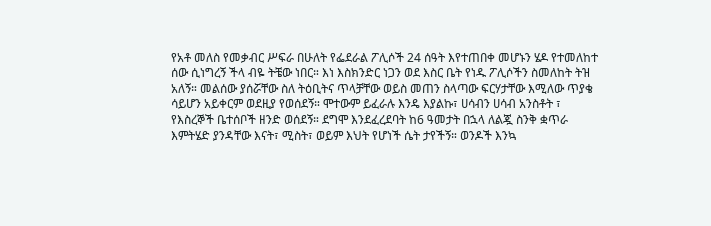የአቶ መለስ የመቃብር ሥፍራ በሁለት የፌደራል ፖሊሶች 24 ሰዓት እየተጠበቀ መሆኑን ሄዶ የተመለከተ ሰው ሲነግረኝ ችላ ብዬ ትቼው ነበር። እነ እስክንድር ነጋን ወደ እስር ቤት የነዱ ፖሊሶችን ስመለከት ትዝ አለኝ። መልሰው ያሰሯቸው ስለ ትዕቢትና ጥላቻቸው ወይስ መጠን ስላጣው ፍርሃታቸው እሚለው ጥያቄ ሳይሆን አይቀርም ወደዚያ የወሰደኝ። ሞተውም ይፈራሉ እንዴ እያልኩ፣ ሀሳብን ሀሳብ አንስቶት ፣ የእስረኞች ቤተሰቦች ዘንድ ወሰደኝ። ደግሞ እንደፈረደባት ከ6 ዓመታት በኋላ ለልጇ ስንቅ ቋጥራ እምትሄድ ያንዳቸው እናት፣ ሚስት፣ ወይም እህት የሆነች ሴት ታየችኝ። ወንዶች እንኳ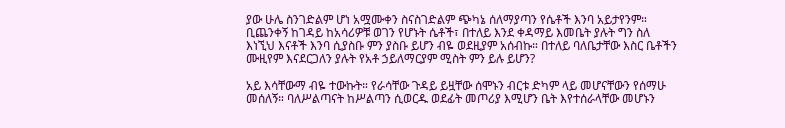ያው ሁሌ ስንገድልም ሆነ አሟሙቀን ስናስገድልም ጭካኔ ሰለማያጣን የሴቶች እንባ አይታየንም። ቢጨንቀኝ ከገዳይ ከአሳሪዎቹ ወገን የሆኑት ሴቶች፣ በተለይ እንደ ቀዳማይ እመቤት ያሉት ግን ስለ እነኚህ እናቶች እንባ ሲያስቡ ምን ያስቡ ይሆን ብዬ ወደዚያም አሰብኩ። በተለይ ባለቤታቸው እስር ቤቶችን ሙዚየም እናደርጋለን ያሉት የአቶ ኃይለማርያም ሚስት ምን ይሉ ይሆን?

አይ እሳቸውማ ብዬ ተውኩት። የራሳቸው ጉዳይ ይዟቸው ሰሞኑን ብርቱ ድካም ላይ መሆናቸውን የሰማሁ መሰለኝ። ባለሥልጣናት ከሥልጣን ሲወርዱ ወደፊት መጦሪያ እሚሆን ቤት እየተሰራላቸው መሆኑን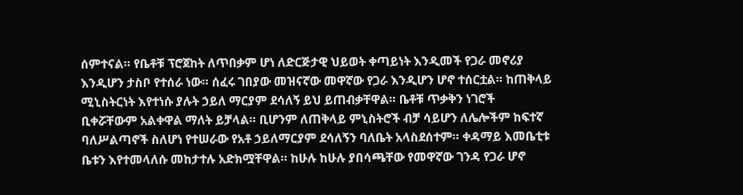ሰምተናል። የቤቶቹ ፕሮጀከት ለጥበቃም ሆነ ለድርጅታዊ ህይወት ቀጣይነት እንዲመች የጋራ መኖሪያ እንዲሆን ታስቦ የተሰራ ነው። ሰፈሩ ገበያው መዝናኛው መዋኛው የጋራ እንዲሆን ሆኖ ተሰርቷል። ከጠቅላይ ሚኒስትርነት እየተነሱ ያሉት ኃይለ ማርያም ደሳለኝ ይህ ይጠብቃቸዋል። ቤቶቹ ጥቃቅን ነገሮች ቢቀሯቸውም አልቀዋል ማለት ይቻላል። ቢሆንም ለጠቅላይ ምኒስትሮች ብቻ ሳይሆን ለሌሎችም ከፍተኛ ባለሥልጣኖች ስለሆነ የተሠራው የአቶ ኃይለማርያም ደሳለኝን ባለቤት አላስደሰተም። ቀዳማይ እመቤቲቱ ቤቱን እየተመላለሱ መከታተሉ አድክሟቸዋል። ከሁሉ ከሁሉ ያበሳጫቸው የመዋኛው ገንዳ የጋራ ሆኖ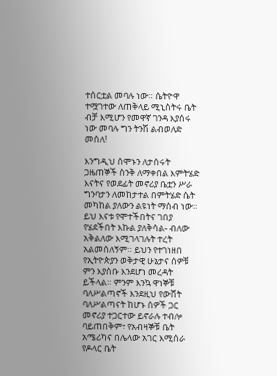ተሰርቷል መባሉ ነው። ሴትዮዋ ተሟገተው ለጠቅላይ ሚኒስትሩ ቤት ብቻ እሚሆን የመዋኛ ገንዳ እያሰሩ ነው መባሉ ግን ትንሽ ልብወለድ መሰለ!

እንግዲህ ሰሞኑን ለታሰሩት ጋዜጠኞች ስንቅ ለማቀበል እምትሄድ እናትና የወደፊት መኖሪያ ቤቷን ሥራ ግንባታን ለመከታተል በምትሄድ ሴት መካከል ያለውን ልዩነት ማሰብ ነው። ይህ እናቱ የሞተችበትና ገበያ የሄደችበት እኩል ያለቅሳል- ብለው አቅልለው እሚገላገሉት ተረት አልመሰለኝም። ይህን የተገነዘበ የኢትዮጵያን ወቅታዊ ሁኔታና ሰዎቹ ምን እያሰቡ እንደሆነ መረዳት ይችላል። ምንም እንኳ ዋነኞቹ ባለሥልጣኖች እንደዚህ የውሸት ባለሥልጣናት ከሆኑ ሰዎች ጋር መኖሪያ ተጋርተው ይኖራሉ ተብሎ ባይጠበቅም፣ የአብዛኞቹ ቤት አሜሪካና በሌላው አገር እሚሰራ የዶላር ቤት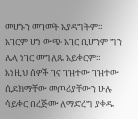መሆኑን መገመት አያዳግትም። አገርም ሆነ ውጭ አገር ቢሆንም ግን ሌላ ነገር መግለጹ አይቀርም። እነዚህ ሰዎች ገና ገዝተው ገዝተው ሲደክማቸው መጦሪያቸውን ሁሉ ሳይቀር በረጅሙ ለማድረግ ያቀዱ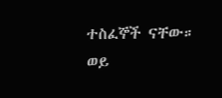ተስፈኞች ናቸው። ወይ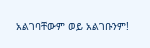አልገባቸውም ወይ አልገቡንም!